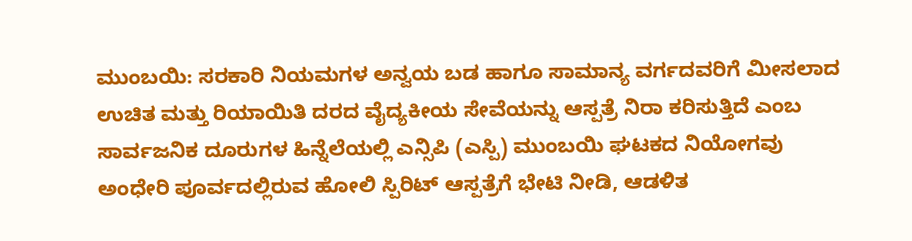ಮುಂಬಯಿ: ಸರಕಾರಿ ನಿಯಮಗಳ ಅನ್ವಯ ಬಡ ಹಾಗೂ ಸಾಮಾನ್ಯ ವರ್ಗದವರಿಗೆ ಮೀಸಲಾದ ಉಚಿತ ಮತ್ತು ರಿಯಾಯಿತಿ ದರದ ವೈದ್ಯಕೀಯ ಸೇವೆಯನ್ನು ಆಸ್ಪತ್ರೆ ನಿರಾ ಕರಿಸುತ್ತಿದೆ ಎಂಬ ಸಾರ್ವಜನಿಕ ದೂರುಗಳ ಹಿನ್ನೆಲೆಯಲ್ಲಿ ಎನ್ಸಿಪಿ (ಎಸ್ಪಿ) ಮುಂಬಯಿ ಘಟಕದ ನಿಯೋಗವು ಅಂಧೇರಿ ಪೂರ್ವದಲ್ಲಿರುವ ಹೋಲಿ ಸ್ಪಿರಿಟ್ ಆಸ್ಪತ್ರೆಗೆ ಭೇಟಿ ನೀಡಿ, ಆಡಳಿತ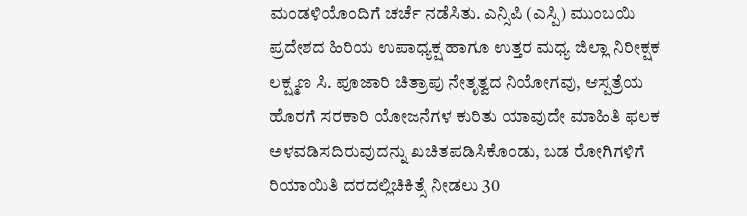ಮಂಡಳಿಯೊಂದಿಗೆ ಚರ್ಚೆ ನಡೆಸಿತು. ಎನ್ಸಿಪಿ (ಎಸ್ಪಿ) ಮುಂಬಯಿ ಪ್ರದೇಶದ ಹಿರಿಯ ಉಪಾಧ್ಯಕ್ಷ ಹಾಗೂ ಉತ್ತರ ಮಧ್ಯ ಜಿಲ್ಲಾ ನಿರೀಕ್ಷಕ ಲಕ್ಷ್ಮಣ ಸಿ. ಪೂಜಾರಿ ಚಿತ್ರಾಪು ನೇತೃತ್ವದ ನಿಯೋಗವು, ಆಸ್ಪತ್ರೆಯ ಹೊರಗೆ ಸರಕಾರಿ ಯೋಜನೆಗಳ ಕುರಿತು ಯಾವುದೇ ಮಾಹಿತಿ ಫಲಕ ಅಳವಡಿಸದಿರುವುದನ್ನು ಖಚಿತಪಡಿಸಿಕೊಂಡು, ಬಡ ರೋಗಿಗಳಿಗೆ ರಿಯಾಯಿತಿ ದರದಲ್ಲಿಚಿಕಿತ್ಸೆ ನೀಡಲು 30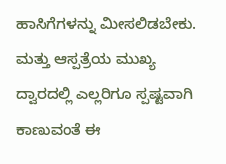ಹಾಸಿಗೆಗಳನ್ನು ಮೀಸಲಿಡಬೇಕು.
ಮತ್ತು ಆಸ್ಪತ್ರೆಯ ಮುಖ್ಯ ದ್ವಾರದಲ್ಲಿ ಎಲ್ಲರಿಗೂ ಸ್ಪಷ್ಟವಾಗಿ ಕಾಣುವಂತೆ ಈ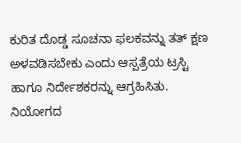ಕುರಿತ ದೊಡ್ಡ ಸೂಚನಾ ಫಲಕವನ್ನು ತತ್ ಕ್ಷಣ ಅಳವಡಿಸಬೇಕು ಎಂದು ಆಸ್ಪತ್ರೆಯ ಟ್ರಸ್ಟಿ ಹಾಗೂ ನಿರ್ದೇಶಕರನ್ನು ಆಗ್ರಹಿಸಿತು. ನಿಯೋಗದ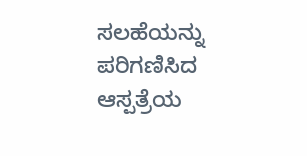ಸಲಹೆಯನ್ನು ಪರಿಗಣಿಸಿದ ಆಸ್ಪತ್ರೆಯ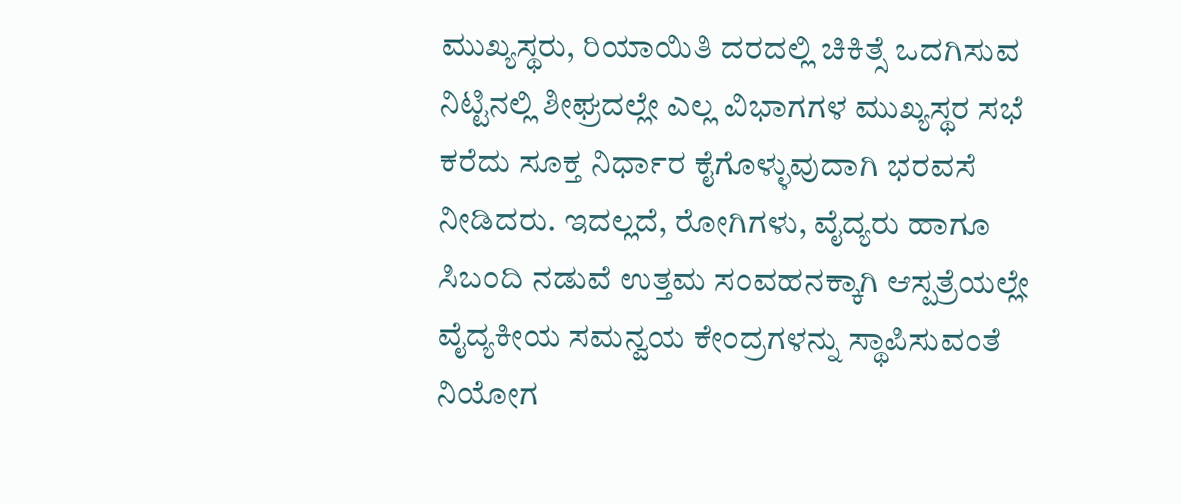ಮುಖ್ಯಸ್ಥರು, ರಿಯಾಯಿತಿ ದರದಲ್ಲಿ ಚಿಕಿತ್ಸೆ ಒದಗಿಸುವ ನಿಟ್ಟಿನಲ್ಲಿ ಶೀಘ್ರದಲ್ಲೇ ಎಲ್ಲ ವಿಭಾಗಗಳ ಮುಖ್ಯಸ್ಥರ ಸಭೆ ಕರೆದು ಸೂಕ್ತ ನಿರ್ಧಾರ ಕೈಗೊಳ್ಳುವುದಾಗಿ ಭರವಸೆ ನೀಡಿದರು. ಇದಲ್ಲದೆ, ರೋಗಿಗಳು, ವೈದ್ಯರು ಹಾಗೂ ಸಿಬಂದಿ ನಡುವೆ ಉತ್ತಮ ಸಂವಹನಕ್ಕಾಗಿ ಆಸ್ಪತ್ರೆಯಲ್ಲೇ ವೈದ್ಯಕೀಯ ಸಮನ್ವಯ ಕೇಂದ್ರಗಳನ್ನು ಸ್ಥಾಪಿಸುವಂತೆ ನಿಯೋಗ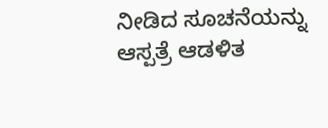ನೀಡಿದ ಸೂಚನೆಯನ್ನು ಆಸ್ಪತ್ರೆ ಆಡಳಿತ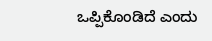ಒಪ್ಪಿಕೊಂಡಿದೆ ಎಂದು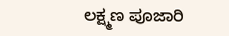ಲಕ್ಷ್ಮಣ ಪೂಜಾರಿ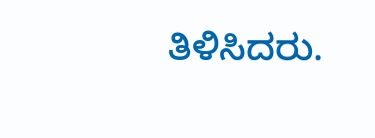ತಿಳಿಸಿದರು.